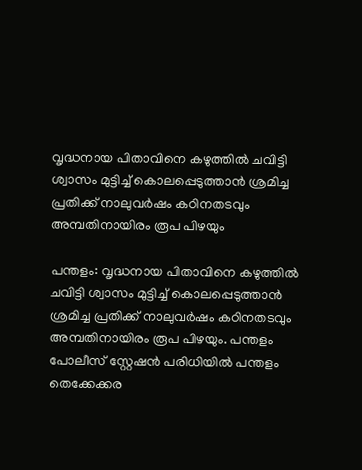വൃദ്ധനായ പിതാവിനെ കഴുത്തിൽ ചവിട്ടി ശ്വാസം മുട്ടിച്ച് കൊലപ്പെടുത്താൻ ശ്രമിച്ച പ്രതിക്ക് നാലുവർഷം കഠിനതടവും അമ്പതിനായിരം രൂപ പിഴയും

പന്തളം: വൃദ്ധനായ പിതാവിനെ കഴുത്തിൽ ചവിട്ടി ശ്വാസം മുട്ടിച്ച് കൊലപ്പെടുത്താൻ ശ്രമിച്ച പ്രതിക്ക് നാലുവർഷം കഠിനതടവും അമ്പതിനായിരം രൂപ പിഴയും. പന്തളം പോലീസ് സ്റ്റേഷൻ പരിധിയിൽ പന്തളം തെക്കേക്കര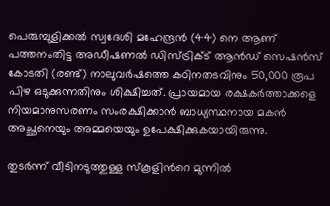പെരുമ്പുളിക്കൽ സ്വദേശി മഹേന്ദ്രൻ (44) നെ ആണ് പത്തനംതിട്ട അഡീഷണൽ ഡിസ്ട്രിക്ട് ആൻഡ് സെഷൻസ് കോടതി (രണ്ട്) നാലുവർഷത്തെ കഠിനതടവിനും 50,000 രൂപ പിഴ ഒടുക്കുന്നതിനും ശിക്ഷിച്ചത്. പ്രായമായ രക്ഷകർത്താക്കളെ നിയമാനുസരണം സംരക്ഷിക്കാൻ ബാധ്യസ്ഥനായ മകൻ അച്ഛനെയും അമ്മയെയും ഉപേക്ഷിക്കുകയായിരുന്നു.

തുടർന്ന് വീടിനടുത്തുള്ള സ്കൂളിന്‍റെ മുന്നിൽ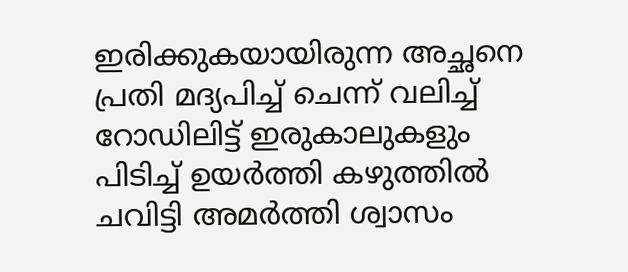ഇരിക്കുകയായിരുന്ന അച്ഛനെ പ്രതി മദ്യപിച്ച് ചെന്ന് വലിച്ച് റോഡിലിട്ട് ഇരുകാലുകളും പിടിച്ച് ഉയർത്തി കഴുത്തിൽ ചവിട്ടി അമർത്തി ശ്വാസം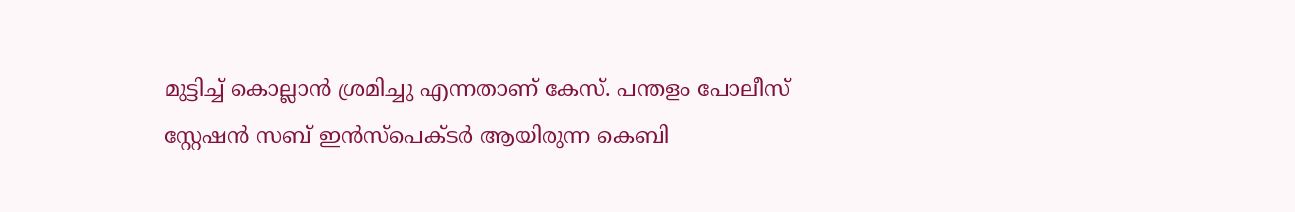മുട്ടിച്ച് കൊല്ലാൻ ശ്രമിച്ചു എന്നതാണ് കേസ്. പന്തളം പോലീസ് സ്റ്റേഷൻ സബ് ഇൻസ്പെക്ടർ ആയിരുന്ന കെബി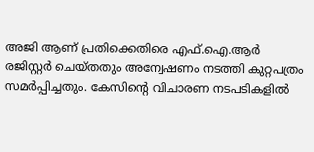അജി ആണ് പ്രതിക്കെതിരെ എഫ്.ഐ.ആർ രജിസ്റ്റർ ചെയ്തതും അന്വേഷണം നടത്തി കുറ്റപത്രം സമർപ്പിച്ചതും. കേസിന്‍റെ വിചാരണ നടപടികളിൽ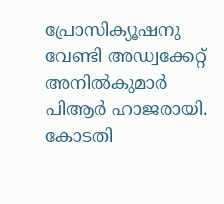പ്രോസിക്യൂഷനു വേണ്ടി അഡ്വക്കേറ്റ് അനിൽകുമാർ പിആർ ഹാജരായി. കോടതി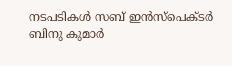നടപടികൾ സബ് ഇൻസ്പെക്ടർ ബിനു കുമാർ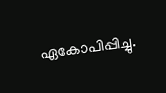ഏകോപിപ്പിച്ചു.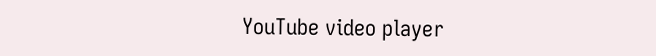YouTube video player